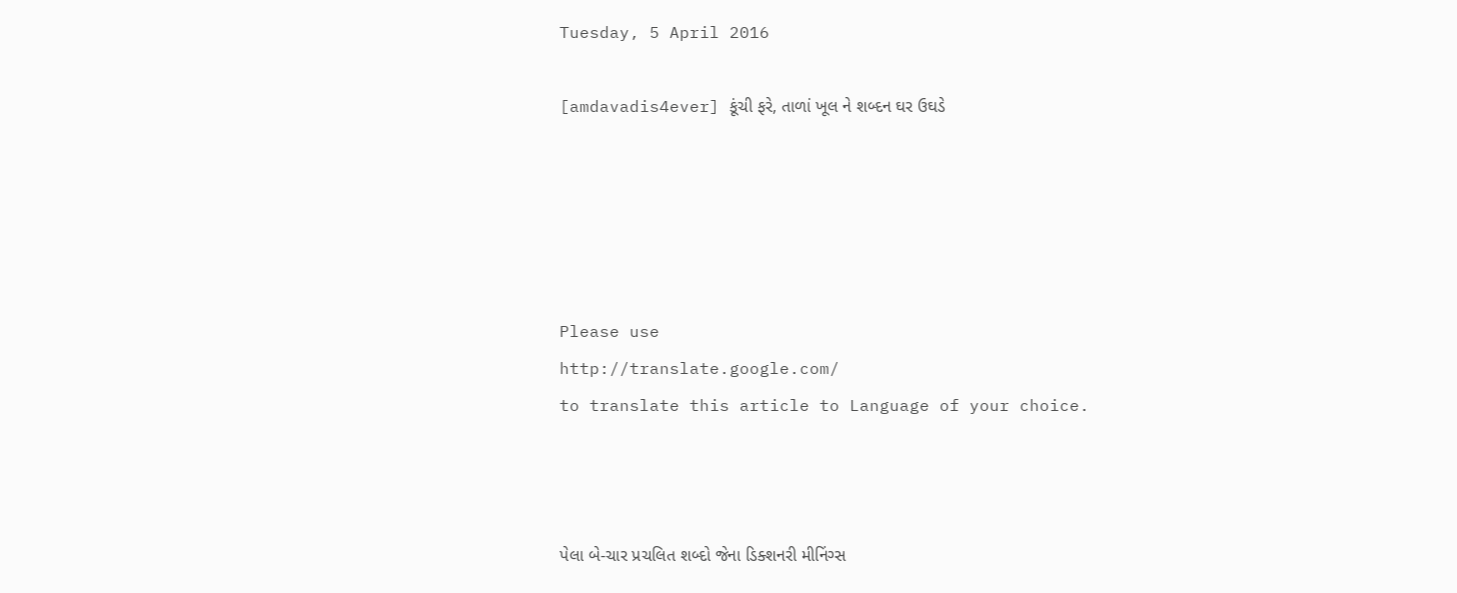Tuesday, 5 April 2016

[amdavadis4ever] કૂંચી ફરે, તાળાં ખૂલ ને શબ્દન ઘર ઉઘડે





Please use
http://translate.google.com/
to translate this article to Language of your choice.



પેલા બે-ચાર પ્રચલિત શબ્દો જેના ડિક્શનરી મીનિંગ્સ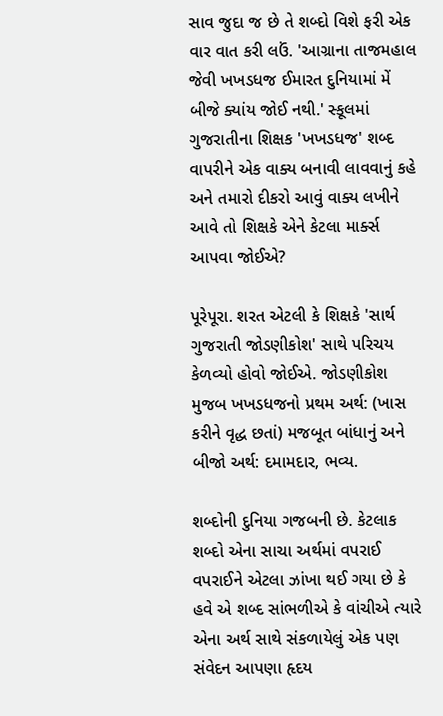સાવ જુદા જ છે તે શબ્દો વિશે ફરી એક વાર વાત કરી લઉં. 'આગ્રાના તાજમહાલ જેવી ખખડધજ ઈમારત દુનિયામાં મેં બીજે ક્યાંય જોઈ નથી.' સ્કૂલમાં ગુજરાતીના શિક્ષક 'ખખડધજ' શબ્દ વાપરીને એક વાક્ય બનાવી લાવવાનું કહે અને તમારો દીકરો આવું વાક્ય લખીને આવે તો શિક્ષકે એને કેટલા માર્ક્સ આપવા જોઈએ?

પૂરેપૂરા. શરત એટલી કે શિક્ષકે 'સાર્થ ગુજરાતી જોડણીકોશ' સાથે પરિચય કેળવ્યો હોવો જોઈએ. જોડણીકોશ મુજબ ખખડધજનો પ્રથમ અર્થ: (ખાસ કરીને વૃદ્ધ છતાં) મજબૂત બાંધાનું અને બીજો અર્થ: દમામદાર, ભવ્ય.

શબ્દોની દુનિયા ગજબની છે. કેટલાક શબ્દો એના સાચા અર્થમાં વપરાઈ વપરાઈને એટલા ઝાંખા થઈ ગયા છે કે હવે એ શબ્દ સાંભળીએ કે વાંચીએ ત્યારે એના અર્થ સાથે સંકળાયેલું એક પણ સંવેદન આપણા હૃદય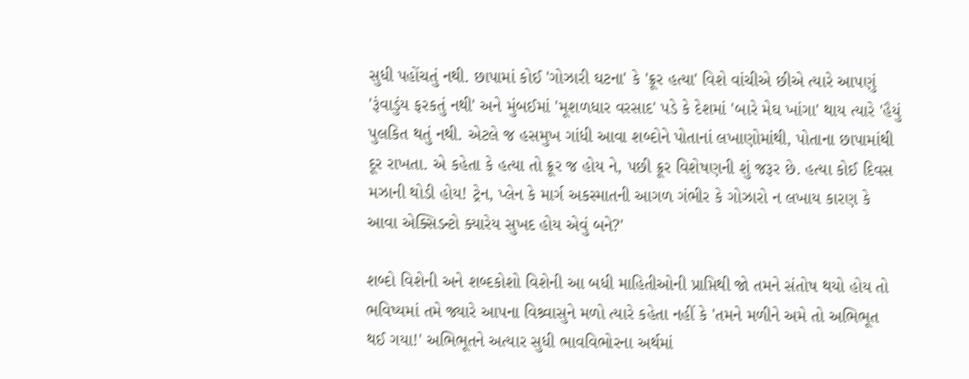સુધી પહોંચતું નથી. છાપામાં કોઈ 'ગોઝારી ઘટના' કે 'ક્રૂર હત્યા' વિશે વાંચીએ છીએ ત્યારે આપણું 'રૂંવાડુંય ફરકતું નથી' અને મુંબઈમાં 'મૂશળધાર વરસાદ' પડે કે દેશમાં 'બારે મેઘ ખાંગા' થાય ત્યારે 'હૈયું પુલકિત થતું નથી. એટલે જ હસમુખ ગાંધી આવા શબ્દોને પોતાનાં લખાણોમાંથી, પોતાના છાપામાંથી દૂર રાખતા. એ કહેતા કે હત્યા તો ક્રૂર જ હોય ને, પછી ક્રૂર વિશેષણની શું જરૂર છે. હત્યા કોઈ દિવસ મઝાની થોડી હોય! ટ્રેન, પ્લેન કે માર્ગ અકસ્માતની આગળ ગંભીર કે ગોઝારો ન લખાય કારણ કે આવા એક્સિડન્ટો ક્યારેય સુખદ હોય એવું બને?'

શબ્દો વિશેની અને શબ્દકોશો વિશેની આ બધી માહિતીઓની પ્રાપ્તિથી જો તમને સંતોષ થયો હોય તો ભવિષ્યમાં તમે જ્યારે આપના વિશ્ર્વાસુને મળો ત્યારે કહેતા નહીં કે 'તમને મળીને અમે તો અભિભૂત થઈ ગયા!' અભિભૂતને અત્યાર સુધી ભાવવિભોરના અર્થમાં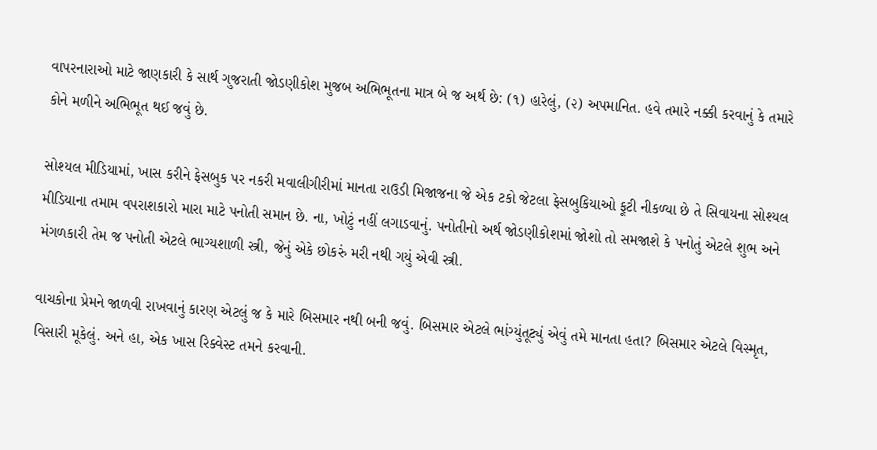વાપરનારાઓ માટે જાણકારી કે સાર્થ ગુજરાતી જોડણીકોશ મુજબ અભિભૂતના માત્ર બે જ અર્થ છે: (૧) હારેલું, (૨) અપમાનિત. હવે તમારે નક્કી કરવાનું કે તમારે કોને મળીને અભિભૂત થઈ જવું છે.

સોશ્યલ મીડિયામાં, ખાસ કરીને ફેસબુક પર નકરી મવાલીગીરીમાં માનતા રાઉડી મિજાજના જે એક ટકો જેટલા ફેસબુકિયાઓ ફૂટી નીકળ્યા છે તે સિવાયના સોશ્યલ મીડિયાના તમામ વપરાશકારો મારા માટે પનોતી સમાન છે. ના, ખોટું નહીં લગાડવાનું. પનોતીનો અર્થ જોડણીકોશમાં જોશો તો સમજાશે કે પનોતું એટલે શુભ અને મંગળકારી તેમ જ પનોતી એટલે ભાગ્યશાળી સ્ત્રી, જેનું એકે છોકરું મરી નથી ગયું એવી સ્ત્રી.

વાચકોના પ્રેમને જાળવી રાખવાનું કારણ એટલું જ કે મારે બિસમાર નથી બની જવું. બિસમાર એટલે ભાંગ્યુંતૂટ્યું એવું તમે માનતા હતા? બિસમાર એટલે વિસ્મૃત, વિસારી મૂકેલું. અને હા, એક ખાસ રિક્વેસ્ટ તમને કરવાની.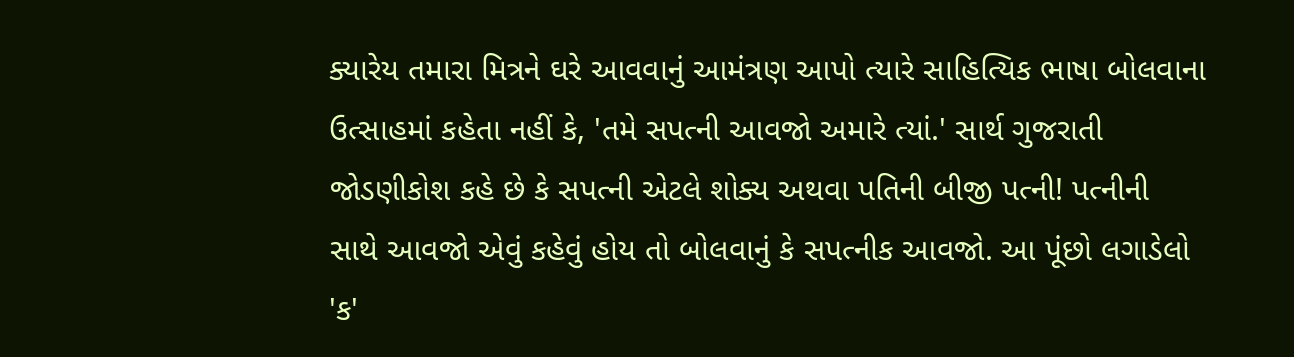ક્યારેય તમારા મિત્રને ઘરે આવવાનું આમંત્રણ આપો ત્યારે સાહિત્યિક ભાષા બોલવાના ઉત્સાહમાં કહેતા નહીં કે, 'તમે સપત્ની આવજો અમારે ત્યાં.' સાર્થ ગુજરાતી જોડણીકોશ કહે છે કે સપત્ની એટલે શોક્ય અથવા પતિની બીજી પત્ની! પત્નીની સાથે આવજો એવું કહેવું હોય તો બોલવાનું કે સપત્નીક આવજો. આ પૂંછો લગાડેલો 'ક'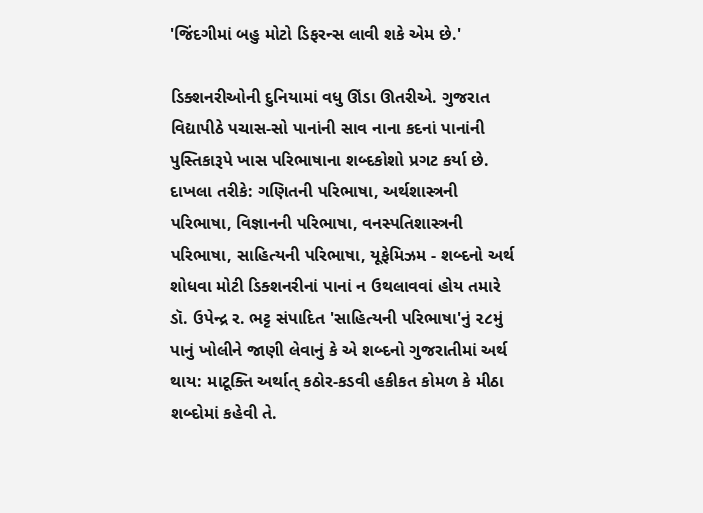'જિંદગીમાં બહુ મોટો ડિફરન્સ લાવી શકે એમ છે.'

ડિક્શનરીઓની દુનિયામાં વધુ ઊંડા ઊતરીએ. ગુજરાત વિદ્યાપીઠે પચાસ-સો પાનાંની સાવ નાના કદનાં પાનાંની પુસ્તિકારૂપે ખાસ પરિભાષાના શબ્દકોશો પ્રગટ કર્યા છે. દાખલા તરીકે: ગણિતની પરિભાષા, અર્થશાસ્ત્રની પરિભાષા, વિજ્ઞાનની પરિભાષા, વનસ્પતિશાસ્ત્રની પરિભાષા, સાહિત્યની પરિભાષા, યૂફેમિઝમ - શબ્દનો અર્થ શોધવા મોટી ડિક્શનરીનાં પાનાં ન ઉથલાવવાં હોય તમારે ડૉ. ઉપેન્દ્ર ર. ભટ્ટ સંપાદિત 'સાહિત્યની પરિભાષા'નું ૨૮મું પાનું ખોલીને જાણી લેવાનું કે એ શબ્દનો ગુજરાતીમાં અર્થ થાય: માટૂક્તિ અર્થાત્ કઠોર-કડવી હકીકત કોમળ કે મીઠા શબ્દોમાં કહેવી તે.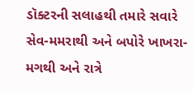ડૉક્ટરની સલાહથી તમારે સવારે સેવ-મમરાથી અને બપોરે ખાખરા-મગથી અને રાત્રે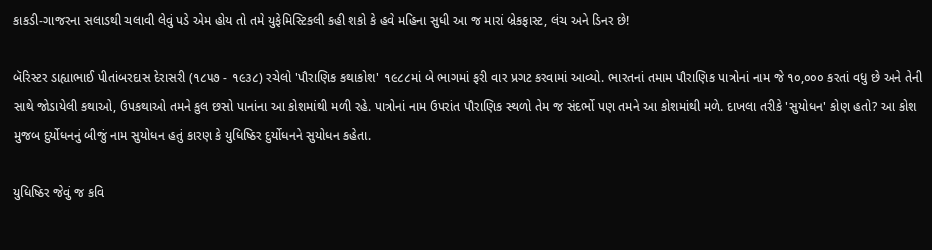કાકડી-ગાજરના સલાડથી ચલાવી લેવું પડે એમ હોય તો તમે યુફેમિસ્ટિકલી કહી શકો કે હવે મહિના સુધી આ જ મારાં બ્રેકફાસ્ટ, લંચ અને ડિનર છે!

બૅરિસ્ટર ડાહ્યાભાઈ પીતાંબરદાસ દેરાસરી (૧૮૫૭ - ૧૯૩૮) રચેલો 'પૌરાણિક કથાકોશ' ૧૯૮૮માં બે ભાગમાં ફરી વાર પ્રગટ કરવામાં આવ્યો. ભારતનાં તમામ પૌરાણિક પાત્રોનાં નામ જે ૧૦,૦૦૦ કરતાં વધુ છે અને તેની સાથે જોડાયેલી કથાઓ, ઉપકથાઓ તમને કુલ છસો પાનાંના આ કોશમાંથી મળી રહે. પાત્રોનાં નામ ઉપરાંત પૌરાણિક સ્થળો તેમ જ સંદર્ભો પણ તમને આ કોશમાંથી મળે. દાખલા તરીકે 'સુયોધન' કોણ હતો? આ કોશ મુજબ દુર્યોધનનું બીજું નામ સુયોધન હતું કારણ કે યુધિષ્ઠિર દુર્યોધનને સુયોધન કહેતા.

યુધિષ્ઠિર જેવું જ કવિ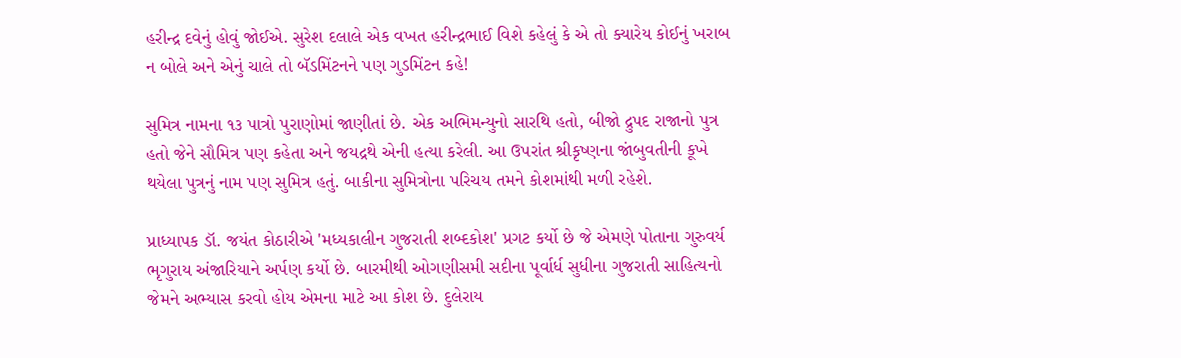હરીન્દ્ર દવેનું હોવું જોઈએ. સુરેશ દલાલે એક વખત હરીન્દ્રભાઈ વિશે કહેલું કે એ તો ક્યારેય કોઈનું ખરાબ ન બોલે અને એનું ચાલે તો બૅડમિંટનને પણ ગુડમિંટન કહે!

સુમિત્ર નામના ૧૩ પાત્રો પુરાણોમાં જાણીતાં છે. એક અભિમન્યુનો સારથિ હતો, બીજો દ્રુપદ રાજાનો પુત્ર હતો જેને સૌમિત્ર પણ કહેતા અને જયદ્રથે એની હત્યા કરેલી. આ ઉપરાંત શ્રીકૃષ્ણના જાંબુવતીની કૂખે થયેલા પુત્રનું નામ પણ સુમિત્ર હતું. બાકીના સુમિત્રોના પરિચય તમને કોશમાંથી મળી રહેશે.

પ્રાધ્યાપક ડૉ. જયંત કોઠારીએ 'મધ્યકાલીન ગુજરાતી શબ્દકોશ' પ્રગટ કર્યો છે જે એમણે પોતાના ગુરુવર્ય ભૃગુરાય અંજારિયાને અર્પણ કર્યો છે. બારમીથી ઓગણીસમી સદીના પૂર્વાર્ધ સુધીના ગુજરાતી સાહિત્યનો જેમને અભ્યાસ કરવો હોય એમના માટે આ કોશ છે. દુલેરાય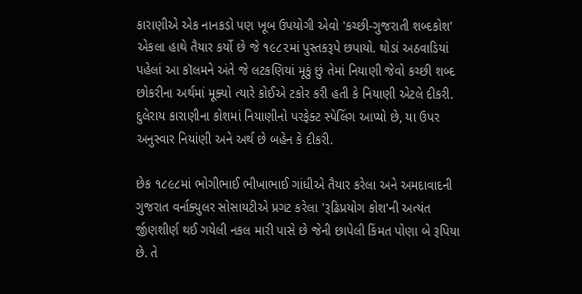કારાણીએ એક નાનકડો પણ ખૂબ ઉપયોગી એવો 'કચ્છી-ગુજરાતી શબ્દકોશ' એકલા હાથે તૈયાર કર્યો છે જે ૧૯૮૨માં પુસ્તકરૂપે છપાયો. થોડાં અઠવાડિયાં પહેલાં આ કૉલમને અંતે જે લટકણિયાં મૂકું છું તેમાં નિયાણી જેવો કચ્છી શબ્દ છોકરીના અર્થમાં મૂક્યો ત્યારે કોઈએ ટકોર કરી હતી કે નિયાણી એટલે દીકરી. દુલેરાય કારાણીના કોશમાં નિયાણીનો પરફેક્ટ સ્પેલિંગ આપ્યો છે, યા ઉપર અનુસ્વાર નિયાંણી અને અર્થ છે બહેન કે દીકરી.

છેક ૧૮૯૮માં ભોગીભાઈ ભીખાભાઈ ગાંધીએ તૈયાર કરેલા અને અમદાવાદની ગુજરાત વર્નાક્યુલર સોસાયટીએ પ્રગટ કરેલા 'રૂઢિપ્રયોગ કોશ'ની અત્યંત ર્જીણશીર્ણ થઈ ગયેલી નકલ મારી પાસે છે જેની છાપેલી કિંમત પોણા બે રૂપિયા છે. તે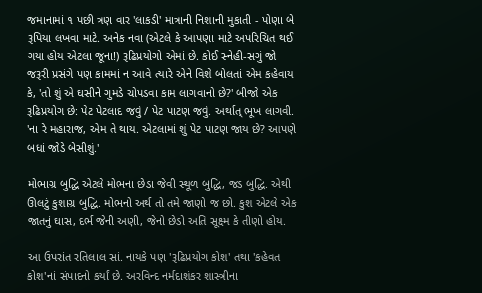જમાનામાં ૧ પછી ત્રણ વાર 'લાકડી' માત્રાની નિશાની મુકાતી - પોણા બે રૂપિયા લખવા માટે. અનેક નવા (એટલે કે આપણા માટે અપરિચિત થઈ ગયા હોય એટલા જૂના!) રૂઢિપ્રયોગો એમાં છે. કોઈ સ્નેહી-સગું જો જરૂરી પ્રસંગે પણ કામમાં ન આવે ત્યારે એને વિશે બોલતાં એમ કહેવાય કે, 'તો શું એ ઘસીને ગુમડે ચોપડવા કામ લાગવાનો છે?' બીજો એક રૂઢિપ્રયોગ છે: પેટ પેટલાદ જવું / પેટ પાટણ જવું. અર્થાત્ ભૂખ લાગવી. 'ના રે મહારાજ, એમ તે થાય. એટલામાં શું પેટ પાટણ જાય છે? આપણે બધાં જોડે બેસીશું.'

મોભાગ્ર બુદ્ધિ એટલે મોભના છેડા જેવી સ્થૂળ બુદ્ધિ, જડ બુદ્ધિ. એથી ઊલટું કુશાગ્ર બુદ્ધિ. મોભનો અર્થ તો તમે જાણો જ છો. કુશ એટલે એક જાતનું ઘાસ, દર્ભ જેની અણી, જેનો છેડો અતિ સૂક્ષ્મ કે તીણો હોય.

આ ઉપરાંત રતિલાલ સાં. નાયકે પણ 'રૂઢિપ્રયોગ કોશ' તથા 'કહેવત કોશ'નાં સંપાદનો કર્યાં છે. અરવિન્દ નર્મદાશંકર શાસ્ત્રીના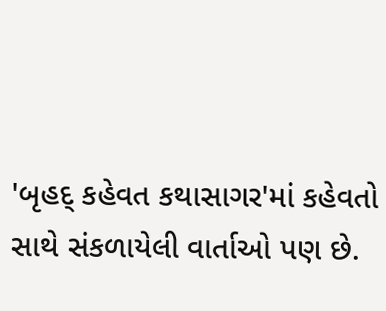'બૃહદ્ કહેવત કથાસાગર'માં કહેવતો સાથે સંકળાયેલી વાર્તાઓ પણ છે.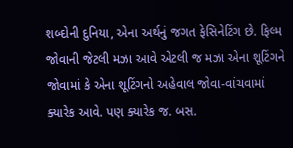શબ્દોની દુનિયા, એના અર્થનું જગત ફેસિનેટિંગ છે. ફિલ્મ જોવાની જેટલી મઝા આવે એટલી જ મઝા એના શૂટિંગને જોવામાં કે એના શૂટિંગનો અહેવાલ જોવા-વાંચવામાં ક્યારેક આવે. પણ ક્યારેક જ. બસ.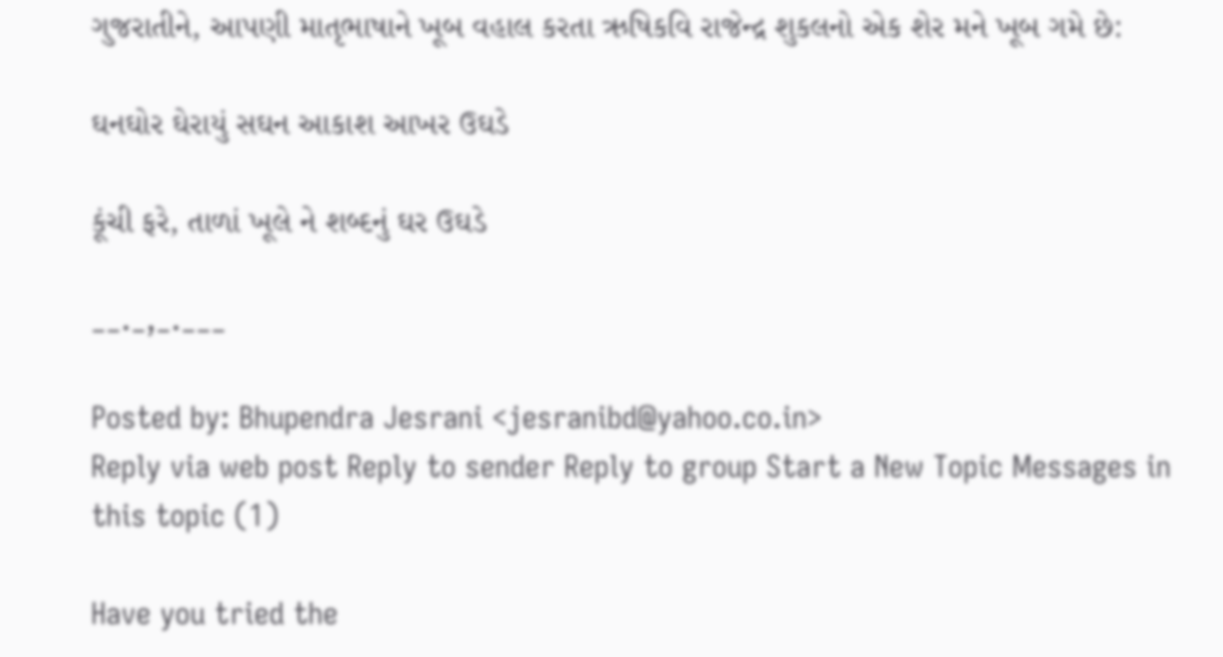ગુજરાતીને, આપણી માતૃભાષાને ખૂબ વહાલ કરતા ઋષિકવિ રાજેન્દ્ર શુકલનો એક શેર મને ખૂબ ગમે છે:

ઘનઘોર ઘેરાયું સઘન આકાશ આખર ઉઘડે

કૂંચી ફરે, તાળાં ખૂલે ને શબ્દનું ઘર ઉઘડે

__._,_.___

Posted by: Bhupendra Jesrani <jesranibd@yahoo.co.in>
Reply via web post Reply to sender Reply to group Start a New Topic Messages in this topic (1)

Have you tried the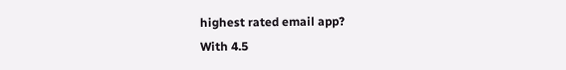highest rated email app?
With 4.5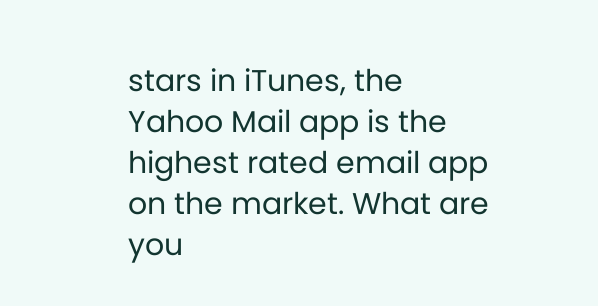stars in iTunes, the Yahoo Mail app is the highest rated email app on the market. What are you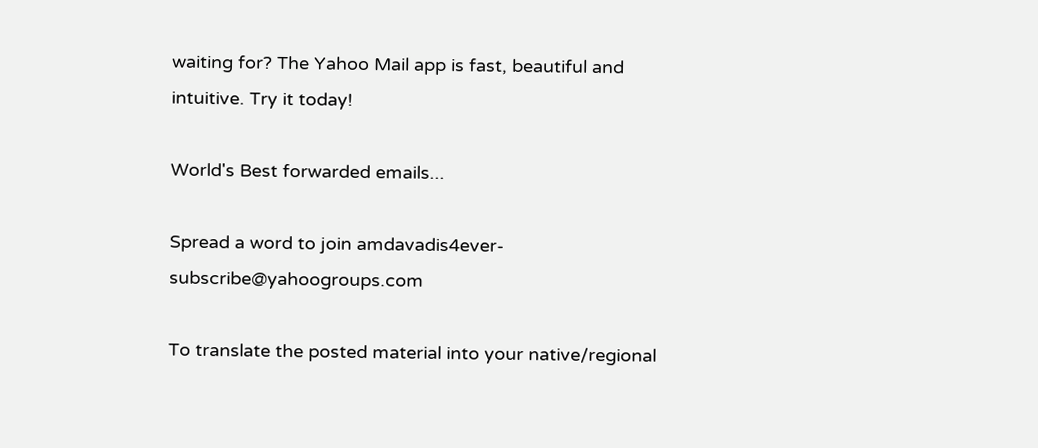waiting for? The Yahoo Mail app is fast, beautiful and intuitive. Try it today!

World's Best forwarded emails...

Spread a word to join amdavadis4ever-subscribe@yahoogroups.com

To translate the posted material into your native/regional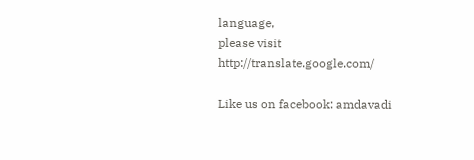language,
please visit http://translate.google.com/

Like us on facebook: amdavadi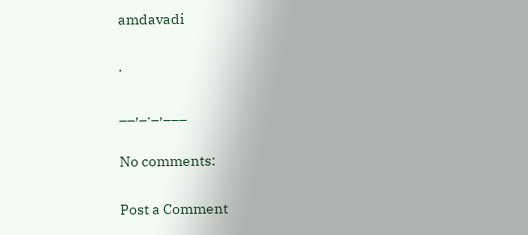amdavadi

.

__,_._,___

No comments:

Post a Comment